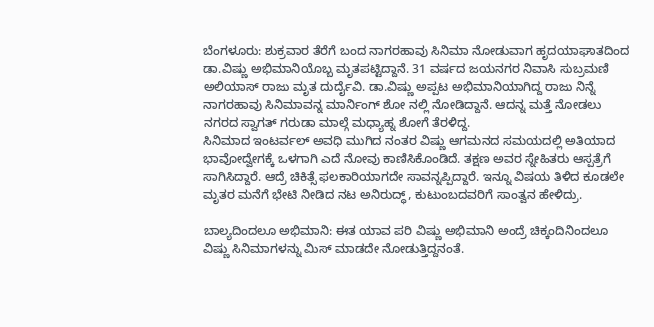ಬೆಂಗಳೂರು: ಶುಕ್ರವಾರ ತೆರೆಗೆ ಬಂದ ನಾಗರಹಾವು ಸಿನಿಮಾ ನೋಡುವಾಗ ಹೃದಯಾಘಾತದಿಂದ ಡಾ.ವಿಷ್ಣು ಅಭಿಮಾನಿಯೊಬ್ಬ ಮೃತಪಟ್ಟಿದ್ದಾನೆ. 31 ವರ್ಷದ ಜಯನಗರ ನಿವಾಸಿ ಸುಬ್ರಮಣಿ ಅಲಿಯಾಸ್ ರಾಜು ಮೃತ ದುರ್ದೈವಿ. ಡಾ.ವಿಷ್ಣು ಅಪ್ಪಟ ಅಭಿಮಾನಿಯಾಗಿದ್ದ ರಾಜು ನಿನ್ನೆ ನಾಗರಹಾವು ಸಿನಿಮಾವನ್ನ ಮಾರ್ನಿಂಗ್ ಶೋ ನಲ್ಲಿ ನೋಡಿದ್ದಾನೆ. ಆದನ್ನ ಮತ್ತೆ ನೋಡಲು ನಗರದ ಸ್ವಾಗತ್ ಗರುಡಾ ಮಾಲ್ಗೆ ಮಧ್ಯಾಹ್ನ ಶೋಗೆ ತೆರಳಿದ್ದ.
ಸಿನಿಮಾದ ಇಂಟರ್ವಲ್ ಅವಧಿ ಮುಗಿದ ನಂತರ ವಿಷ್ಣು ಆಗಮನದ ಸಮಯದಲ್ಲಿ ಅತಿಯಾದ ಭಾವೋದ್ವೇಗಕ್ಕೆ ಒಳಗಾಗಿ ಎದೆ ನೋವು ಕಾಣಿಸಿಕೊಂಡಿದೆ. ತಕ್ಷಣ ಅವರ ಸ್ನೇಹಿತರು ಆಸ್ಪತ್ರೆಗೆ ಸಾಗಿಸಿದ್ದಾರೆ. ಆದ್ರೆ ಚಿಕಿತ್ಸೆ ಫಲಕಾರಿಯಾಗದೇ ಸಾವನ್ನಪ್ಪಿದ್ದಾರೆ. ಇನ್ನೂ ವಿಷಯ ತಿಳಿದ ಕೂಡಲೇ ಮೃತರ ಮನೆಗೆ ಭೇಟಿ ನೀಡಿದ ನಟ ಅನಿರುದ್ಧ್, ಕುಟುಂಬದವರಿಗೆ ಸಾಂತ್ವನ ಹೇಳಿದ್ರು.

ಬಾಲ್ಯದಿಂದಲೂ ಅಭಿಮಾನಿ: ಈತ ಯಾವ ಪರಿ ವಿಷ್ಣು ಅಭಿಮಾನಿ ಅಂದ್ರೆ ಚಿಕ್ಕಂದಿನಿಂದಲೂ ವಿಷ್ಣು ಸಿನಿಮಾಗಳನ್ನು ಮಿಸ್ ಮಾಡದೇ ನೋಡುತ್ತಿದ್ದನಂತೆ.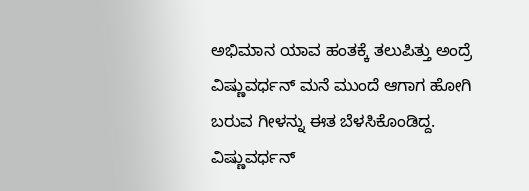ಅಭಿಮಾನ ಯಾವ ಹಂತಕ್ಕೆ ತಲುಪಿತ್ತು ಅಂದ್ರೆ ವಿಷ್ಣುವರ್ಧನ್ ಮನೆ ಮುಂದೆ ಆಗಾಗ ಹೋಗಿ ಬರುವ ಗೀಳನ್ನು ಈತ ಬೆಳಸಿಕೊಂಡಿದ್ದ. ವಿಷ್ಣುವರ್ಧನ್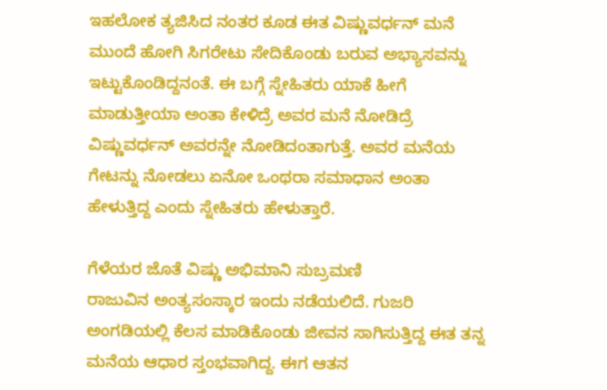ಇಹಲೋಕ ತ್ಯಜಿಸಿದ ನಂತರ ಕೂಡ ಈತ ವಿಷ್ಣುವರ್ಧನ್ ಮನೆ ಮುಂದೆ ಹೋಗಿ ಸಿಗರೇಟು ಸೇದಿಕೊಂಡು ಬರುವ ಅಭ್ಯಾಸವನ್ನು ಇಟ್ಟುಕೊಂಡಿದ್ದನಂತೆ. ಈ ಬಗ್ಗೆ ಸ್ನೇಹಿತರು ಯಾಕೆ ಹೀಗೆ ಮಾಡುತ್ತೀಯಾ ಅಂತಾ ಕೇಳಿದ್ರೆ ಅವರ ಮನೆ ನೋಡಿದ್ರೆ ವಿಷ್ಣುವರ್ಧನ್ ಅವರನ್ನೇ ನೋಡಿದಂತಾಗುತ್ತೆ. ಅವರ ಮನೆಯ ಗೇಟನ್ನು ನೋಡಲು ಏನೋ ಒಂಥರಾ ಸಮಾಧಾನ ಅಂತಾ ಹೇಳುತ್ತಿದ್ದ ಎಂದು ಸ್ನೇಹಿತರು ಹೇಳುತ್ತಾರೆ.

ಗೆಳೆಯರ ಜೊತೆ ವಿಷ್ಣು ಅಭಿಮಾನಿ ಸುಬ್ರಮಣಿ
ರಾಜುವಿನ ಅಂತ್ಯಸಂಸ್ಕಾರ ಇಂದು ನಡೆಯಲಿದೆ. ಗುಜರಿ ಅಂಗಡಿಯಲ್ಲಿ ಕೆಲಸ ಮಾಡಿಕೊಂಡು ಜೀವನ ಸಾಗಿಸುತ್ತಿದ್ದ ಈತ ತನ್ನ ಮನೆಯ ಆಧಾರ ಸ್ತಂಭವಾಗಿದ್ದ. ಈಗ ಆತನ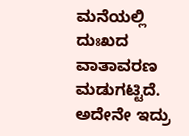ಮನೆಯಲ್ಲಿ ದುಃಖದ ವಾತಾವರಣ ಮಡುಗಟ್ಟಿದೆ. ಅದೇನೇ ಇದ್ರು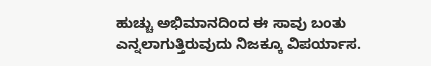ಹುಚ್ಚು ಅಭಿಮಾನದಿಂದ ಈ ಸಾವು ಬಂತು ಎನ್ನಲಾಗುತ್ತಿರುವುದು ನಿಜಕ್ಕೂ ವಿಪರ್ಯಾಸ.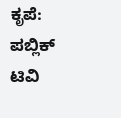ಕೃಪೆ: ಪಬ್ಲಿಕ್ ಟಿವಿ